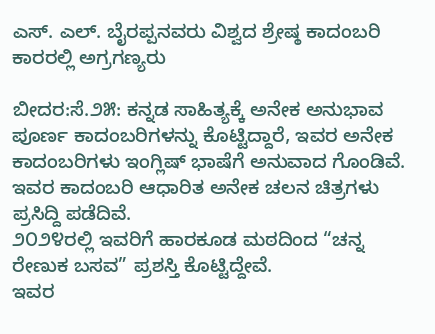ಎಸ್. ಎಲ್. ಬೈರಪ್ಪನವರು ವಿಶ್ವದ ಶ್ರೇಷ್ಠ ಕಾದಂಬರಿ ಕಾರರಲ್ಲಿ ಅಗ್ರಗಣ್ಯರು

ಬೀದರ:ಸೆ.೨೫: ಕನ್ನಡ ಸಾಹಿತ್ಯಕ್ಕೆ ಅನೇಕ ಅನುಭಾವ ಪೂರ್ಣ ಕಾದಂಬರಿಗಳನ್ನು ಕೊಟ್ಟಿದ್ದಾರೆ, ಇವರ ಅನೇಕ ಕಾದಂಬರಿಗಳು ಇಂಗ್ಲಿಷ್ ಭಾಷೆಗೆ ಅನುವಾದ ಗೊಂಡಿವೆ.
ಇವರ ಕಾದಂಬರಿ ಆಧಾರಿತ ಅನೇಕ ಚಲನ ಚಿತ್ರಗಳು ಪ್ರಸಿದ್ದಿ ಪಡೆದಿವೆ.
೨೦೨೪ರಲ್ಲಿ ಇವರಿಗೆ ಹಾರಕೂಡ ಮಠದಿಂದ “ಚನ್ನ ರೇಣುಕ ಬಸವ” ಪ್ರಶಸ್ತಿ ಕೊಟ್ಟಿದ್ದೇವೆ.
ಇವರ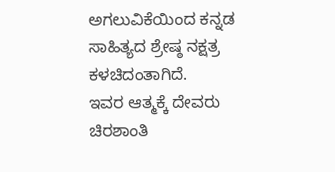ಅಗಲುವಿಕೆಯಿಂದ ಕನ್ನಡ ಸಾಹಿತ್ಯದ ಶ್ರೇಷ್ಠ ನಕ್ಷತ್ರ ಕಳಚಿದಂತಾಗಿದೆ.
ಇವರ ಆತ್ಮಕ್ಕೆ ದೇವರು ಚಿರಶಾಂತಿ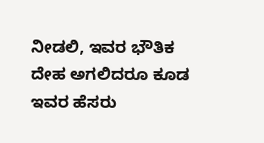ನೀಡಲಿ, ಇವರ ಭೌತಿಕ ದೇಹ ಅಗಲಿದರೂ ಕೂಡ ಇವರ ಹೆಸರು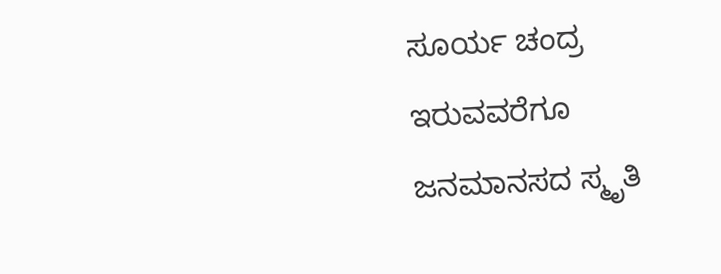ಸೂರ್ಯ ಚಂದ್ರ ಇರುವವರೆಗೂ ಜನಮಾನಸದ ಸ್ಮೃತಿ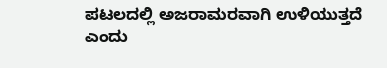ಪಟಲದಲ್ಲಿ ಅಜರಾಮರವಾಗಿ ಉಳಿಯುತ್ತದೆ ಎಂದು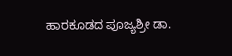ಹಾರಕೂಡದ ಪೂಜ್ಯಶ್ರೀ ಡಾ.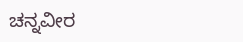ಚನ್ನವೀರ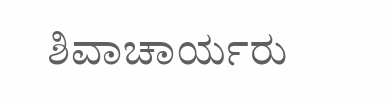ಶಿವಾಚಾರ್ಯರು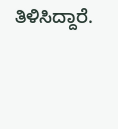ತಿಳಿಸಿದ್ದಾರೆ.